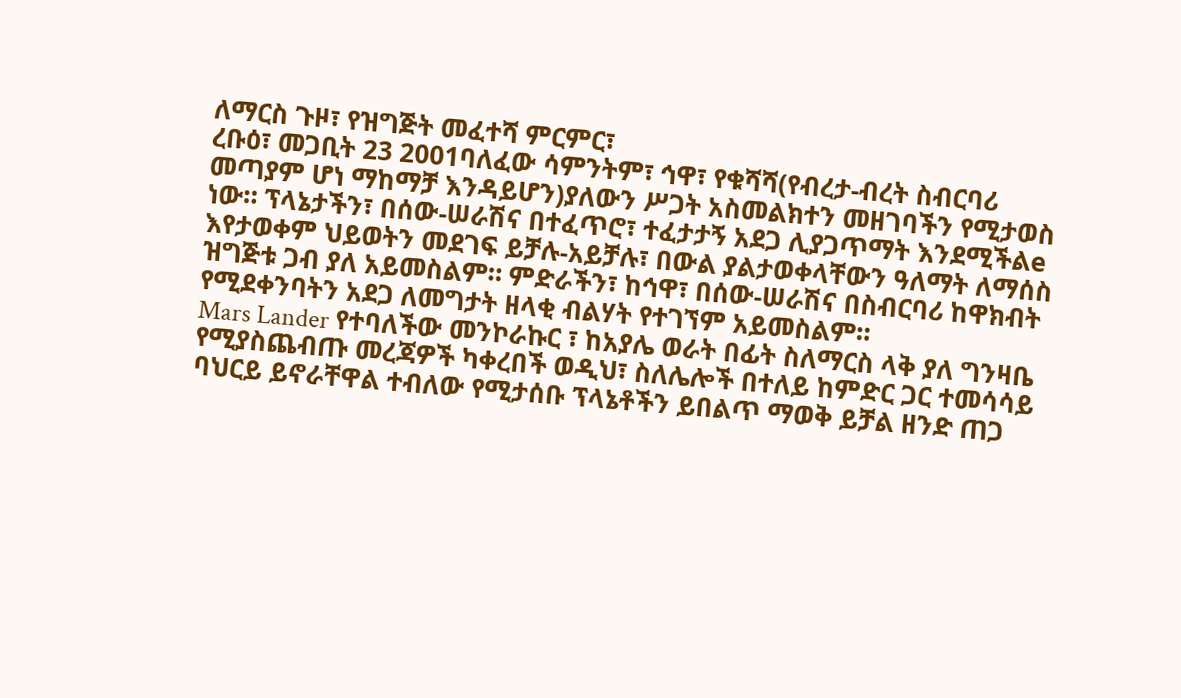ለማርስ ጉዞ፣ የዝግጅት መፈተሻ ምርምር፣
ረቡዕ፣ መጋቢት 23 2001ባለፈው ሳምንትም፣ ኅዋ፣ የቁሻሻ(የብረታ-ብረት ስብርባሪ መጣያም ሆነ ማከማቻ እንዳይሆን)ያለውን ሥጋት አስመልክተን መዘገባችን የሚታወስ ነው። ፕላኔታችን፣ በሰው-ሠራሽና በተፈጥሮ፣ ተፈታታኝ አደጋ ሊያጋጥማት እንደሚችልe እየታወቀም ህይወትን መደገፍ ይቻሉ-አይቻሉ፣ በውል ያልታወቀላቸውን ዓለማት ለማሰስ ዝግጅቱ ጋብ ያለ አይመስልም። ምድራችን፣ ከኅዋ፣ በሰው-ሠራሽና በስብርባሪ ከዋክብት የሚደቀንባትን አደጋ ለመግታት ዘላቂ ብልሃት የተገኘም አይመስልም።
Mars Lander የተባለችው መንኮራኩር ፣ ከአያሌ ወራት በፊት ስለማርስ ላቅ ያለ ግንዛቤ የሚያስጨብጡ መረጃዎች ካቀረበች ወዲህ፣ ስለሌሎች በተለይ ከምድር ጋር ተመሳሳይ ባህርይ ይኖራቸዋል ተብለው የሚታሰቡ ፕላኔቶችን ይበልጥ ማወቅ ይቻል ዘንድ ጠጋ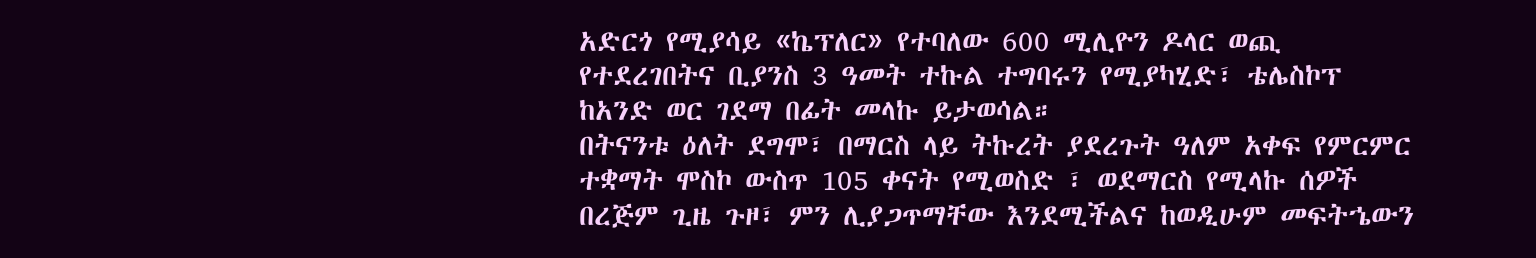አድርጎ የሚያሳይ «ኬፕለር» የተባለው 600 ሚሊዮን ዶላር ወጪ የተደረገበትና ቢያንስ 3 ዓመት ተኩል ተግባሩን የሚያካሂድ፣ ቴሌስኮፕ ከአንድ ወር ገደማ በፊት መላኩ ይታወሳል።
በትናንቱ ዕለት ደግሞ፣ በማርስ ላይ ትኩረት ያደረጉት ዓለም አቀፍ የምርምር ተቋማት ሞስኮ ውስጥ 105 ቀናት የሚወስድ ፣ ወደማርስ የሚላኩ ሰዎች በረጅም ጊዜ ጉዞ፣ ምን ሊያጋጥማቸው እንደሚችልና ከወዲሁም መፍትኄውን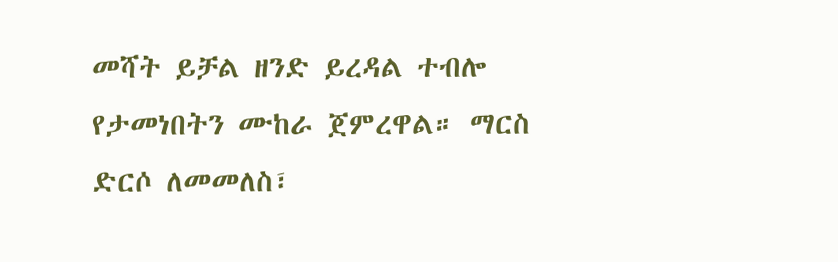መሻት ይቻል ዘንድ ይረዳል ተብሎ የታመነበትን ሙከራ ጀምረዋል። ማርስ ድርሶ ለመመለስ፣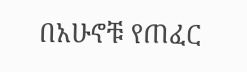በአሁኖቹ የጠፈር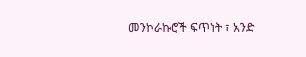መንኮራኩሮች ፍጥነት ፣ አንድ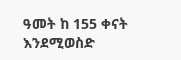ዓመት ከ 155 ቀናት እንደሚወስድ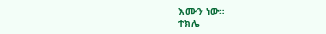እሙን ነው።
ተክሌ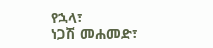የኋላ፣
ነጋሽ መሐመድ፣